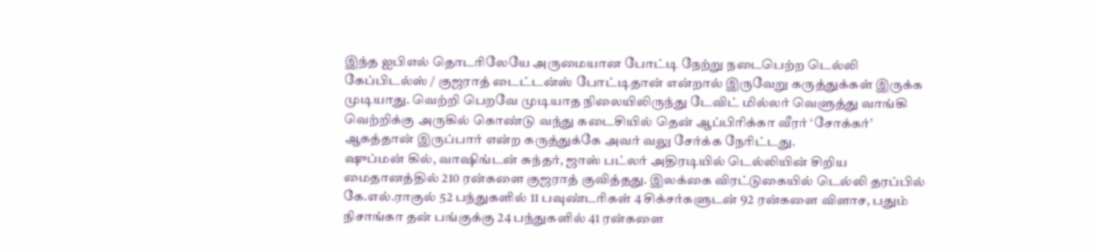இந்த ஐபிஎல் தொடரிலேயே அருமையான போட்டி நேற்று நடைபெற்ற டெல்லி கேப்பிடல்ஸ் / குஜராத் டைட்டன்ஸ் போட்டிதான் என்றால் இருவேறு கருத்துக்கள் இருக்க முடியாது. வெற்றி பெறவே முடியாத நிலையிலிருந்து டேவிட் மில்லர் வெளுத்து வாங்கி வெற்றிக்கு அருகில் கொண்டு வந்து கடைசியில் தென் ஆப்பிரிக்கா வீரர் ‘சோக்கர்’ ஆகத்தான் இருப்பார் என்ற கருத்துக்கே அவர் வலு சேர்க்க நேரிட்டது.
ஷுப்மன் கில், வாஷிங்டன் சுந்தர், ஜாஸ் பட்லர் அதிரடியில் டெல்லியின் சிறிய மைதானத்தில் 210 ரன்களை குஜராத் குவித்தது. இலக்கை விரட்டுகையில் டெல்லி தரப்பில் கே.எல்.ராகுல் 52 பந்துகளில் 11 பவுண்டரிகள் 4 சிக்சர்களுடன் 92 ரன்களை விளாச, பதும் நிசாங்கா தன் பங்குக்கு 24 பந்துகளில் 41 ரன்களை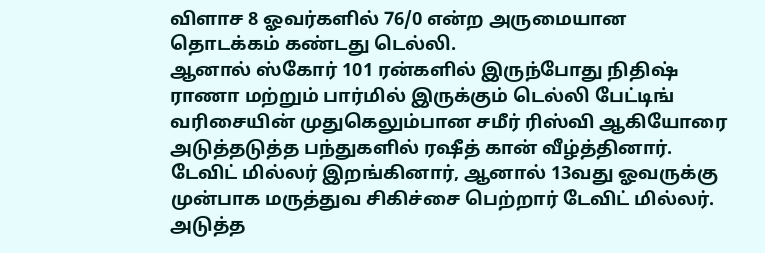விளாச 8 ஓவர்களில் 76/0 என்ற அருமையான தொடக்கம் கண்டது டெல்லி.
ஆனால் ஸ்கோர் 101 ரன்களில் இருந்போது நிதிஷ் ராணா மற்றும் பார்மில் இருக்கும் டெல்லி பேட்டிங் வரிசையின் முதுகெலும்பான சமீர் ரிஸ்வி ஆகியோரை அடுத்தடுத்த பந்துகளில் ரஷீத் கான் வீழ்த்தினார். டேவிட் மில்லர் இறங்கினார், ஆனால் 13வது ஓவருக்கு முன்பாக மருத்துவ சிகிச்சை பெற்றார் டேவிட் மில்லர். அடுத்த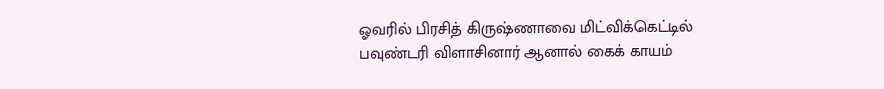ஓவரில் பிரசித் கிருஷ்ணாவை மிட்விக்கெட்டில் பவுண்டரி விளாசினார் ஆனால் கைக் காயம்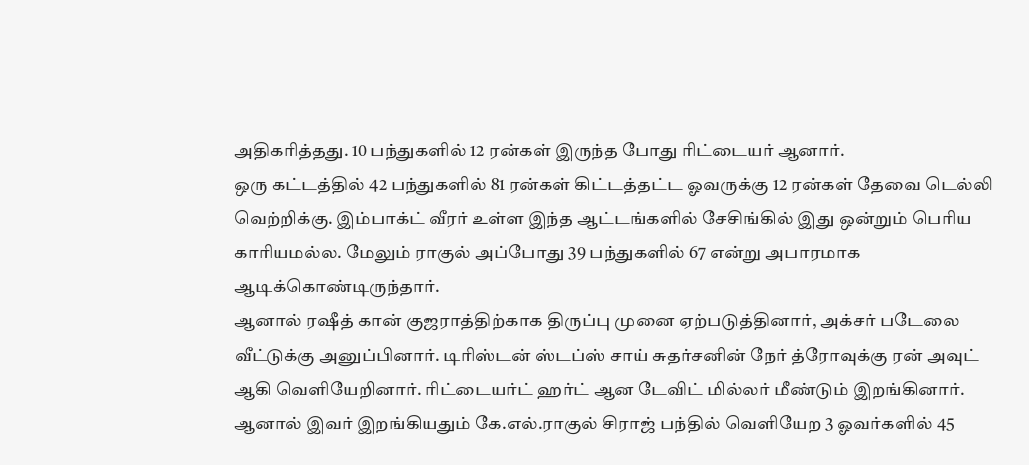அதிகரித்தது. 10 பந்துகளில் 12 ரன்கள் இருந்த போது ரிட்டையர் ஆனார்.
ஒரு கட்டத்தில் 42 பந்துகளில் 81 ரன்கள் கிட்டத்தட்ட ஓவருக்கு 12 ரன்கள் தேவை டெல்லி வெற்றிக்கு. இம்பாக்ட் வீரர் உள்ள இந்த ஆட்டங்களில் சேசிங்கில் இது ஒன்றும் பெரிய காரியமல்ல. மேலும் ராகுல் அப்போது 39 பந்துகளில் 67 என்று அபாரமாக ஆடிக்கொண்டிருந்தார்.
ஆனால் ரஷீத் கான் குஜராத்திற்காக திருப்பு முனை ஏற்படுத்தினார், அக்சர் படேலை வீட்டுக்கு அனுப்பினார். டிரிஸ்டன் ஸ்டப்ஸ் சாய் சுதர்சனின் நேர் த்ரோவுக்கு ரன் அவுட் ஆகி வெளியேறினார். ரிட்டையர்ட் ஹர்ட் ஆன டேவிட் மில்லர் மீண்டும் இறங்கினார். ஆனால் இவர் இறங்கியதும் கே.எல்.ராகுல் சிராஜ் பந்தில் வெளியேற 3 ஓவர்களில் 45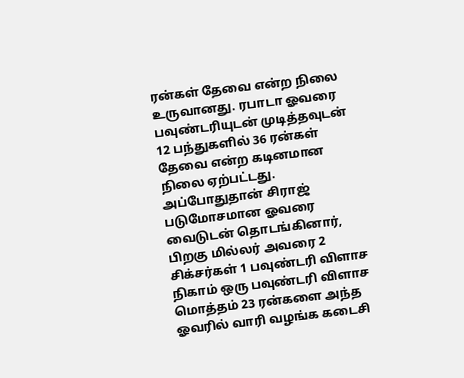ரன்கள் தேவை என்ற நிலை உருவானது. ரபாடா ஓவரை பவுண்டரியுடன் முடித்தவுடன் 12 பந்துகளில் 36 ரன்கள் தேவை என்ற கடினமான நிலை ஏற்பட்டது.
அப்போதுதான் சிராஜ் படுமோசமான ஓவரை வைடுடன் தொடங்கினார், பிறகு மில்லர் அவரை 2 சிக்சர்கள் 1 பவுண்டரி விளாச நிகாம் ஒரு பவுண்டரி விளாச மொத்தம் 23 ரன்களை அந்த ஓவரில் வாரி வழங்க கடைசி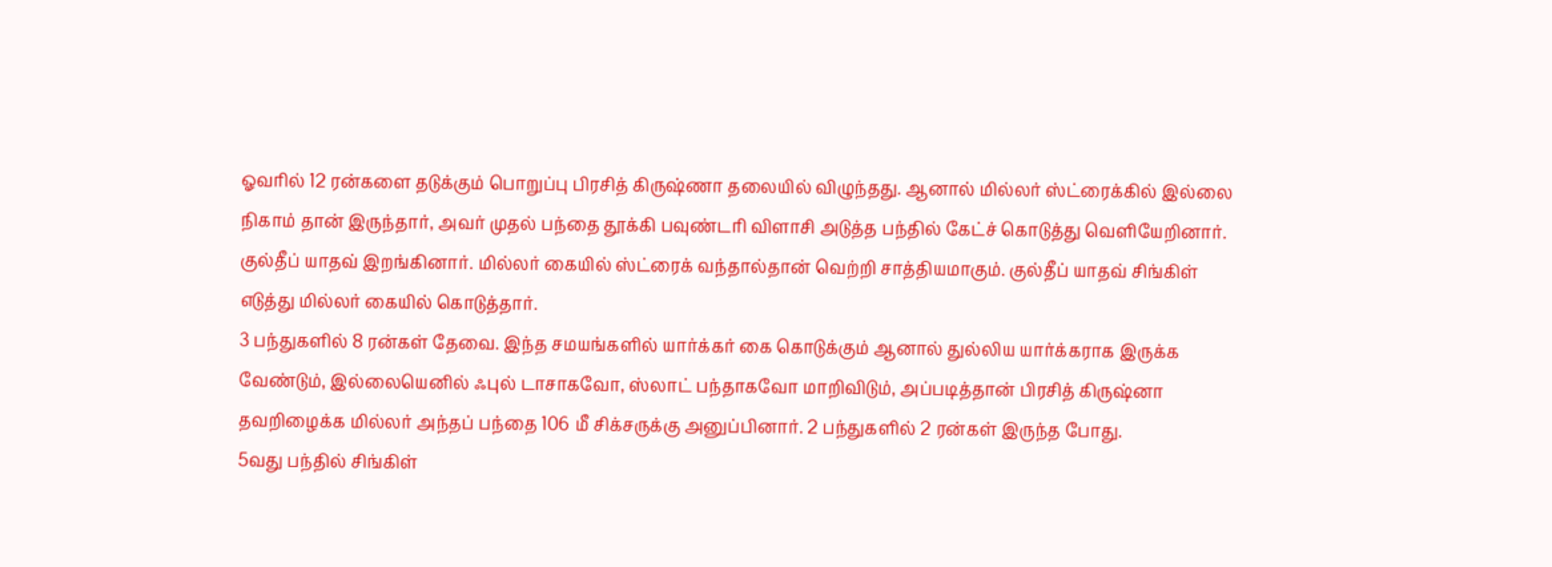ஓவரில் 12 ரன்களை தடுக்கும் பொறுப்பு பிரசித் கிருஷ்ணா தலையில் விழுந்தது. ஆனால் மில்லர் ஸ்ட்ரைக்கில் இல்லை நிகாம் தான் இருந்தார், அவர் முதல் பந்தை தூக்கி பவுண்டரி விளாசி அடுத்த பந்தில் கேட்ச் கொடுத்து வெளியேறினார். குல்தீப் யாதவ் இறங்கினார். மில்லர் கையில் ஸ்ட்ரைக் வந்தால்தான் வெற்றி சாத்தியமாகும். குல்தீப் யாதவ் சிங்கிள் எடுத்து மில்லர் கையில் கொடுத்தார்.
3 பந்துகளில் 8 ரன்கள் தேவை. இந்த சமயங்களில் யார்க்கர் கை கொடுக்கும் ஆனால் துல்லிய யார்க்கராக இருக்க வேண்டும், இல்லையெனில் ஃபுல் டாசாகவோ, ஸ்லாட் பந்தாகவோ மாறிவிடும், அப்படித்தான் பிரசித் கிருஷ்னா தவறிழைக்க மில்லர் அந்தப் பந்தை 106 மீ சிக்சருக்கு அனுப்பினார். 2 பந்துகளில் 2 ரன்கள் இருந்த போது.
5வது பந்தில் சிங்கிள்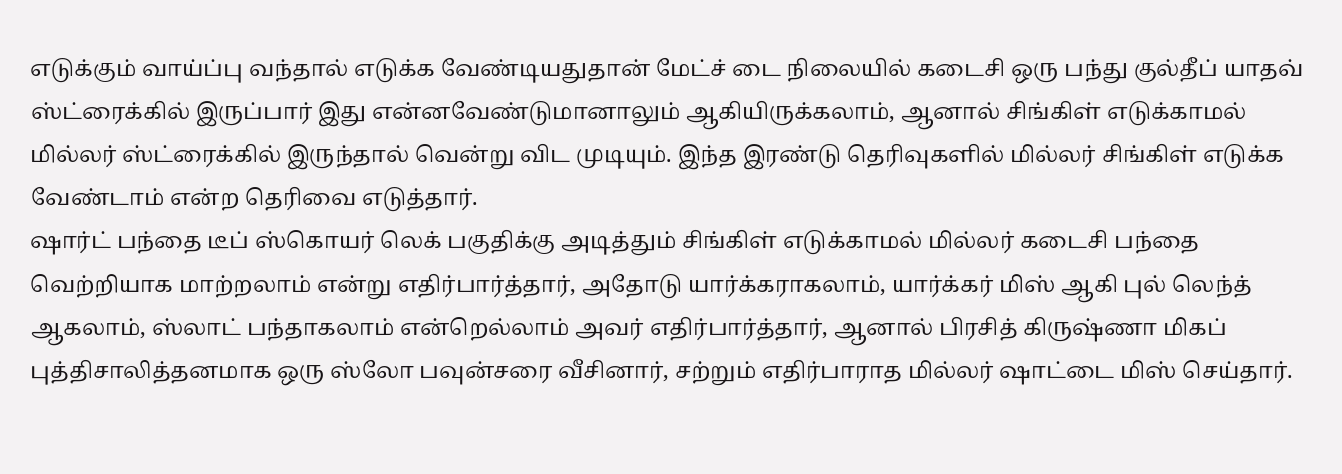எடுக்கும் வாய்ப்பு வந்தால் எடுக்க வேண்டியதுதான் மேட்ச் டை நிலையில் கடைசி ஒரு பந்து குல்தீப் யாதவ் ஸ்ட்ரைக்கில் இருப்பார் இது என்னவேண்டுமானாலும் ஆகியிருக்கலாம், ஆனால் சிங்கிள் எடுக்காமல் மில்லர் ஸ்ட்ரைக்கில் இருந்தால் வென்று விட முடியும். இந்த இரண்டு தெரிவுகளில் மில்லர் சிங்கிள் எடுக்க வேண்டாம் என்ற தெரிவை எடுத்தார்.
ஷார்ட் பந்தை டீப் ஸ்கொயர் லெக் பகுதிக்கு அடித்தும் சிங்கிள் எடுக்காமல் மில்லர் கடைசி பந்தை வெற்றியாக மாற்றலாம் என்று எதிர்பார்த்தார், அதோடு யார்க்கராகலாம், யார்க்கர் மிஸ் ஆகி புல் லெந்த் ஆகலாம், ஸ்லாட் பந்தாகலாம் என்றெல்லாம் அவர் எதிர்பார்த்தார், ஆனால் பிரசித் கிருஷ்ணா மிகப் புத்திசாலித்தனமாக ஒரு ஸ்லோ பவுன்சரை வீசினார், சற்றும் எதிர்பாராத மில்லர் ஷாட்டை மிஸ் செய்தார்.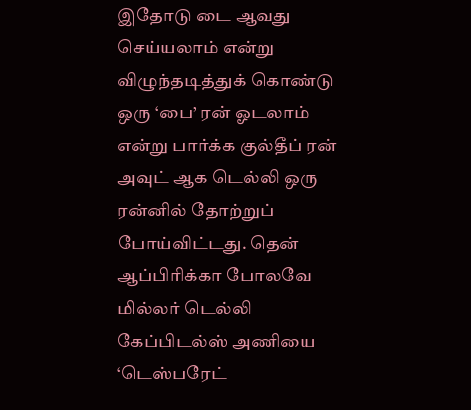இதோடு டை ஆவது செய்யலாம் என்று விழுந்தடித்துக் கொண்டு ஒரு ‘பை’ ரன் ஓடலாம் என்று பார்க்க குல்தீப் ரன் அவுட் ஆக டெல்லி ஒரு ரன்னில் தோற்றுப் போய்விட்டது. தென் ஆப்பிரிக்கா போலவே மில்லர் டெல்லி கேப்பிடல்ஸ் அணியை ‘டெஸ்பரேட்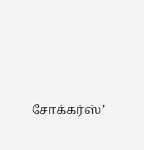சோக்கர்ஸ்’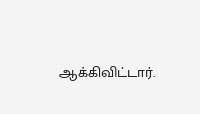ஆக்கிவிட்டார்.